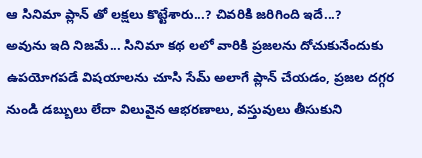ఆ సినిమా ప్లాన్ తో లక్షలు కొట్టేశారు...? చివరికి జరిగింది ఇదే...?
అవును ఇది నిజమే... సినిమా కథ లలో వారికి ప్రజలను దోచుకునేందుకు ఉపయోగపడే విషయాలను చూసి సేమ్ అలాగే ప్లాన్ చేయడం, ప్రజల దగ్గర నుండి డబ్బులు లేదా విలువైన ఆభరణాలు, వస్తువులు తీసుకుని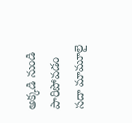అక్కడి నుండి పారిపోవడం సదా మామూలై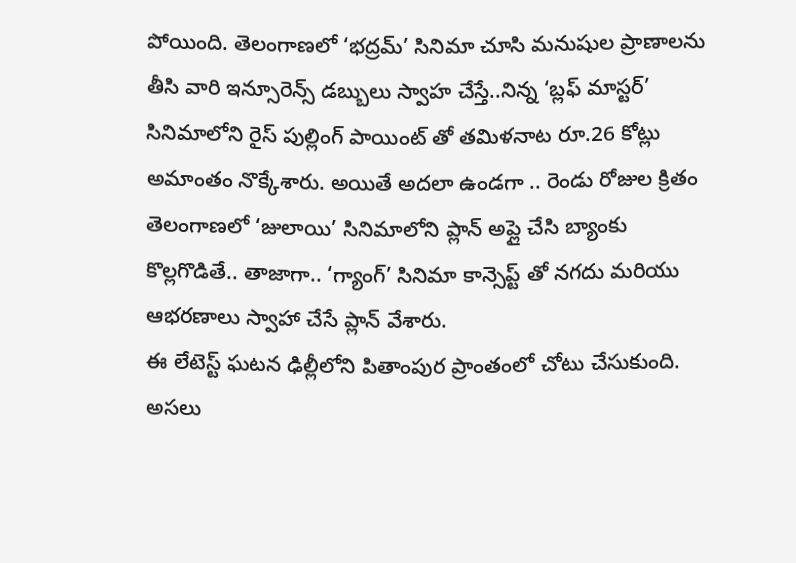పోయింది. తెలంగాణలో ‘భద్రమ్’ సినిమా చూసి మనుషుల ప్రాణాలను తీసి వారి ఇన్సూరెన్స్ డబ్బులు స్వాహ చేస్తే..నిన్న ‘బ్లఫ్ మాస్టర్’ సినిమాలోని రైస్ పుల్లింగ్ పాయింట్ తో తమిళనాట రూ.26 కోట్లు అమాంతం నొక్కేశారు. అయితే అదలా ఉండగా .. రెండు రోజుల క్రితం తెలంగాణలో ‘జులాయి’ సినిమాలోని ప్లాన్ అప్లై చేసి బ్యాంకు కొల్లగొడితే.. తాజాగా.. ‘గ్యాంగ్’ సినిమా కాన్సెప్ట్ తో నగదు మరియు ఆభరణాలు స్వాహా చేసే ప్లాన్ వేశారు.
ఈ లేటెస్ట్ ఘటన ఢిల్లీలోని పితాంపుర ప్రాంతంలో చోటు చేసుకుంది. అసలు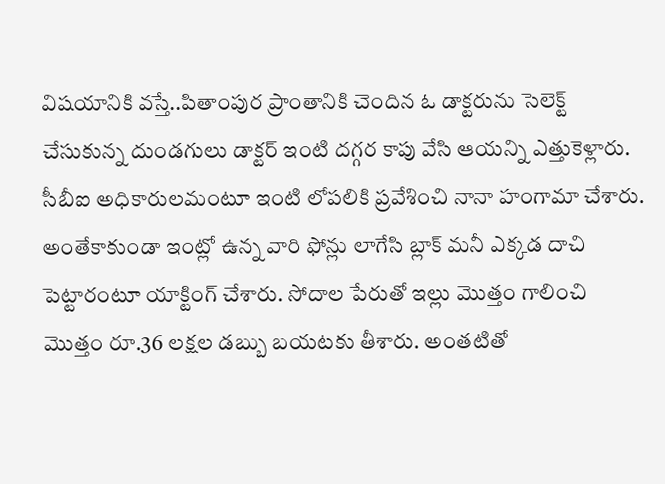విషయానికి వస్తే..పితాంపుర ప్రాంతానికి చెందిన ఓ డాక్టరును సెలెక్ట్ చేసుకున్న దుండగులు డాక్టర్ ఇంటి దగ్గర కాపు వేసి ఆయన్ని ఎత్తుకెళ్లారు. సీబీఐ అధికారులమంటూ ఇంటి లోపలికి ప్రవేశించి నానా హంగామా చేశారు. అంతేకాకుండా ఇంట్లో ఉన్న వారి ఫోన్లు లాగేసి బ్లాక్ మనీ ఎక్కడ దాచి పెట్టారంటూ యాక్టింగ్ చేశారు. సోదాల పేరుతో ఇల్లు మొత్తం గాలించి మొత్తం రూ.36 లక్షల డబ్బు బయటకు తీశారు. అంతటితో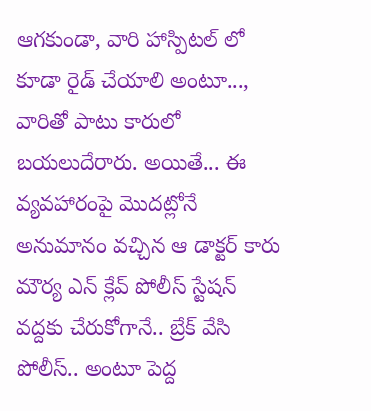ఆగకుండా, వారి హాస్పిటల్ లో కూడా రైడ్ చేయాలి అంటూ..., వారితో పాటు కారులో బయలుదేరారు. అయితే... ఈ వ్యవహారంపై మొదట్లోనే అనుమానం వచ్చిన ఆ డాక్టర్ కారు మౌర్య ఎన్ క్లేవ్ పోలీస్ స్టేషన్ వద్దకు చేరుకోగానే.. బ్రేక్ వేసి పోలీస్.. అంటూ పెద్ద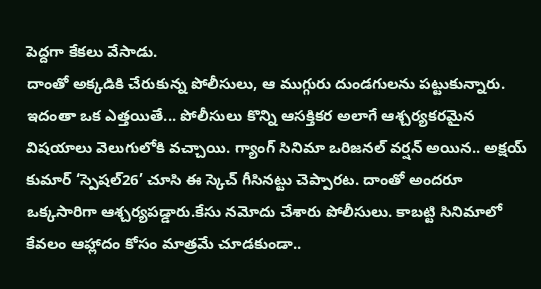పెద్దగా కేకలు వేసాడు.
దాంతో అక్కడికి చేరుకున్న పోలీసులు, ఆ ముగ్గురు దుండగులను పట్టుకున్నారు. ఇదంతా ఒక ఎత్తయితే... పోలీసులు కొన్ని ఆసక్తికర అలాగే ఆశ్చర్యకరమైన విషయాలు వెలుగులోకి వచ్చాయి. గ్యాంగ్ సినిమా ఒరిజనల్ వర్షన్ అయిన.. అక్షయ్ కుమార్ ‘స్పెషల్26’ చూసి ఈ స్కెచ్ గీసినట్టు చెప్పారట. దాంతో అందరూ ఒక్కసారిగా ఆశ్చర్యపడ్డారు.కేసు నమోదు చేశారు పోలీసులు. కాబట్టి సినిమాలో కేవలం ఆహ్లాదం కోసం మాత్రమే చూడకుండా..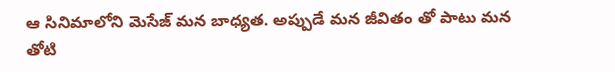ఆ సినిమాలోని మెసేజ్ మన బాధ్యత. అప్పుడే మన జీవితం తో పాటు మన తోటి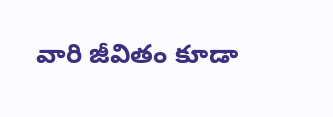వారి జీవితం కూడా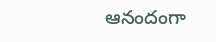ఆనందంగా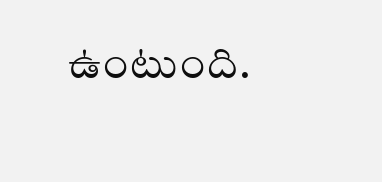ఉంటుంది.